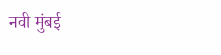नवी मुंबई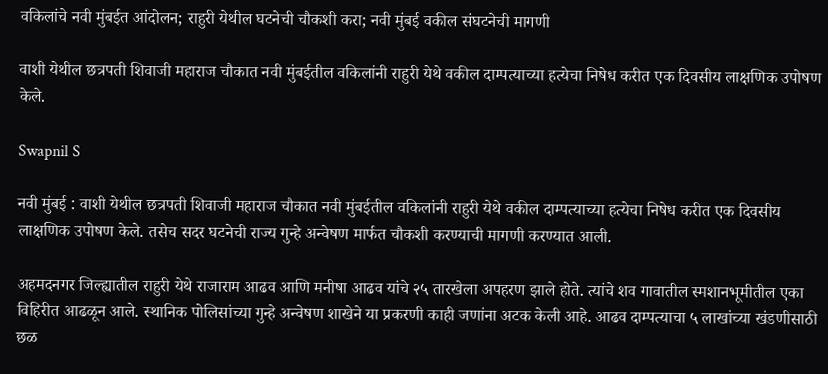वकिलांचे नवी मुंबईत आंदोलन; राहुरी येथील घटनेची चौकशी करा; नवी मुंबई वकील संघटनेची मागणी

वाशी येथील छत्रपती शिवाजी महाराज चौकात नवी मुंबईतील वकिलांनी राहुरी येथे वकील दाम्पत्याच्या हत्येचा निषेध करीत एक दिवसीय लाक्षणिक उपोषण केले.

Swapnil S

नवी मुंबई : वाशी येथील छत्रपती शिवाजी महाराज चौकात नवी मुंबईतील वकिलांनी राहुरी येथे वकील दाम्पत्याच्या हत्येचा निषेध करीत एक दिवसीय लाक्षणिक उपोषण केले. तसेच सदर घटनेची राज्य गुन्हे अन्वेषण मार्फत चौकशी करण्याची मागणी करण्यात आली.

अहमदनगर जिल्ह्यातील राहुरी येथे राजाराम आढव आणि मनीषा आढव यांचे २५ तारखेला अपहरण झाले होते. त्यांचे शव गावातील स्मशानभूमीतील एका विहिरीत आढळून आले. स्थानिक पोलिसांच्या गुन्हे अन्वेषण शाखेने या प्रकरणी काही जणांना अटक केली आहे. आढव दाम्पत्याचा ५ लाखांच्या खंडणीसाठी छळ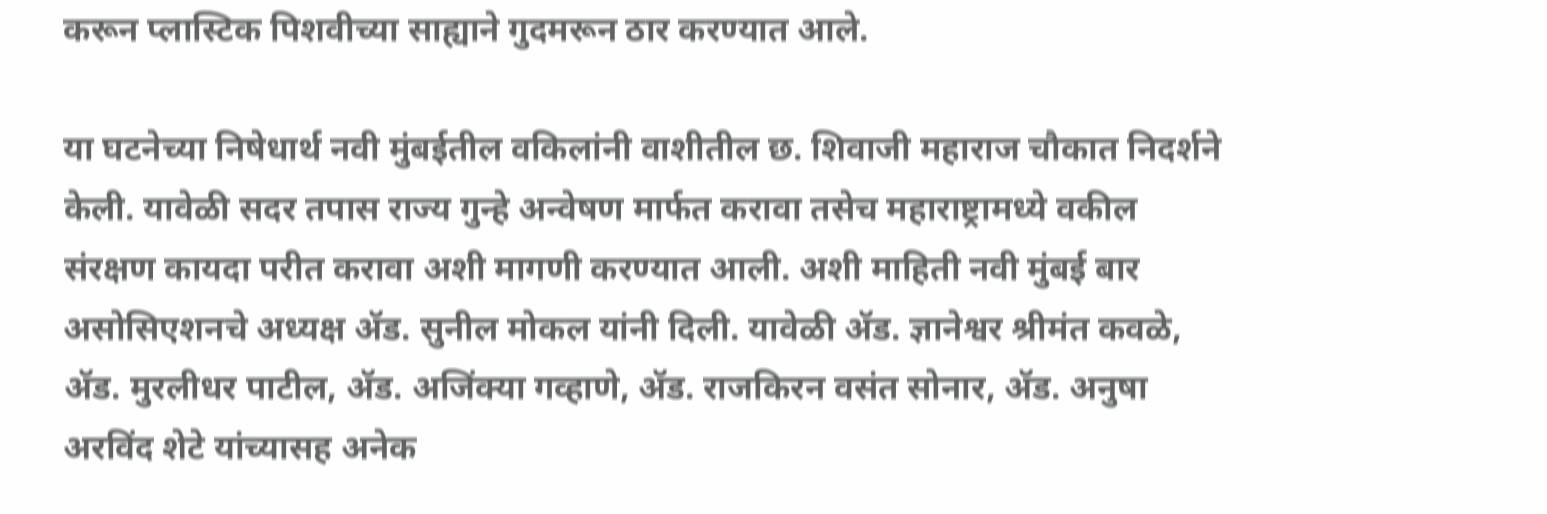करून प्लास्टिक पिशवीच्या साह्याने गुदमरून ठार करण्यात आले.

या घटनेच्या निषेधार्थ नवी मुंबईतील वकिलांनी वाशीतील छ. शिवाजी महाराज चौकात निदर्शने केली. यावेळी सदर तपास राज्य गुन्हे अन्वेषण मार्फत करावा तसेच महाराष्ट्रामध्ये वकील संरक्षण कायदा परीत करावा अशी मागणी करण्यात आली. अशी माहिती नवी मुंबई बार असोसिएशनचे अध्यक्ष ॲड. सुनील मोकल यांनी दिली. यावेळी ॲड. ज्ञानेश्वर श्रीमंत कवळे, ॲड. मुरलीधर पाटील, ॲड. अजिंक्या गव्हाणे, ॲड. राजकिरन वसंत सोनार, ॲड. अनुषा अरविंद शेटे यांच्यासह अनेक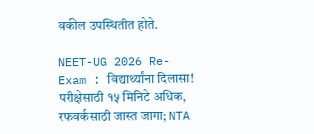वकील उपस्थितीत होते.

NEET-UG 2026 Re-Exam : विद्यार्थ्यांना दिलासा! परीक्षेसाठी १५ मिनिटे अधिक, रफवर्कसाठी जास्त जागा; NTA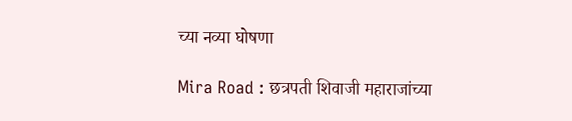च्या नव्या घोषणा

Mira Road : छत्रपती शिवाजी महाराजांच्या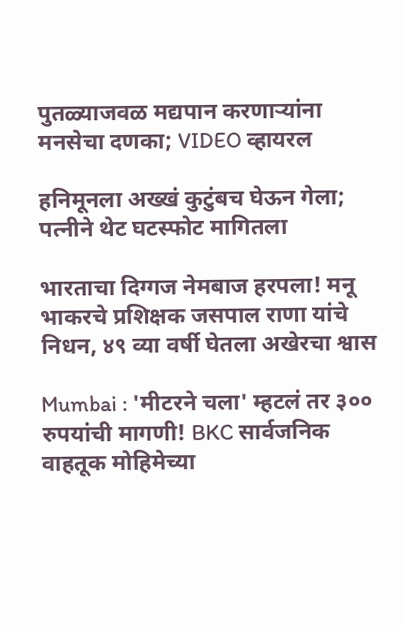पुतळ्याजवळ मद्यपान करणाऱ्यांना मनसेचा दणका; VIDEO व्हायरल

हनिमूनला अख्खं कुटुंबच घेऊन गेला; पत्नीने थेट घटस्फोट मागितला

भारताचा दिग्गज नेमबाज हरपला! मनू भाकरचे प्रशिक्षक जसपाल राणा यांचे निधन, ४९ व्या वर्षी घेतला अखेरचा श्वास

Mumbai : 'मीटरने चला' म्हटलं तर ३०० रुपयांची मागणी! BKC सार्वजनिक वाहतूक मोहिमेच्या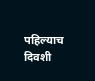पहिल्याच दिवशी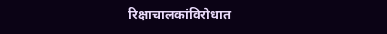रिक्षाचालकांविरोधात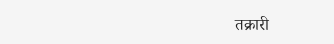तक्रारी